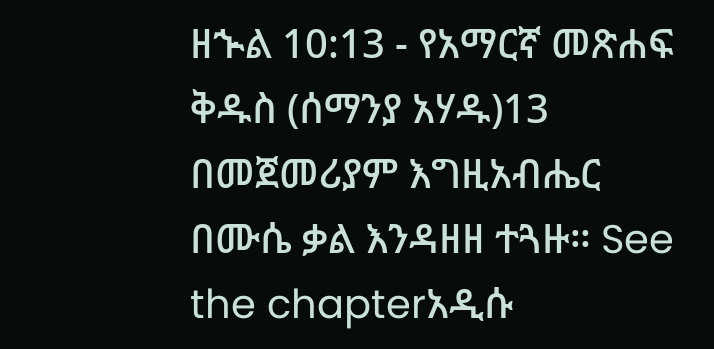ዘኍል 10:13 - የአማርኛ መጽሐፍ ቅዱስ (ሰማንያ አሃዱ)13 በመጀመሪያም እግዚአብሔር በሙሴ ቃል እንዳዘዘ ተጓዙ። See the chapterአዲሱ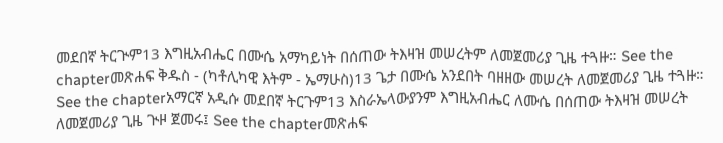መደበኛ ትርጒም13 እግዚአብሔር በሙሴ አማካይነት በሰጠው ትእዛዝ መሠረትም ለመጀመሪያ ጊዜ ተጓዙ። See the chapterመጽሐፍ ቅዱስ - (ካቶሊካዊ እትም - ኤማሁስ)13 ጌታ በሙሴ አንደበት ባዘዘው መሠረት ለመጀመሪያ ጊዜ ተጓዙ። See the chapterአማርኛ አዲሱ መደበኛ ትርጉም13 እስራኤላውያንም እግዚአብሔር ለሙሴ በሰጠው ትእዛዝ መሠረት ለመጀመሪያ ጊዜ ጒዞ ጀመሩ፤ See the chapterመጽሐፍ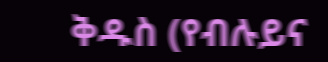ቅዱስ (የብሉይና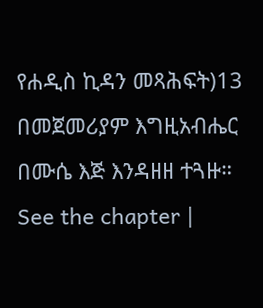የሐዲስ ኪዳን መጻሕፍት)13 በመጀመሪያም እግዚአብሔር በሙሴ እጅ እንዳዘዘ ተጓዙ። See the chapter |